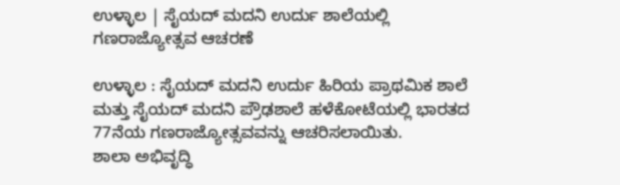ಉಳ್ಳಾಲ | ಸೈಯದ್ ಮದನಿ ಉರ್ದು ಶಾಲೆಯಲ್ಲಿ ಗಣರಾಜ್ಯೋತ್ಸವ ಆಚರಣೆ

ಉಳ್ಳಾಲ : ಸೈಯದ್ ಮದನಿ ಉರ್ದು ಹಿರಿಯ ಪ್ರಾಥಮಿಕ ಶಾಲೆ ಮತ್ತು ಸೈಯದ್ ಮದನಿ ಪ್ರೌಢಶಾಲೆ ಹಳೆಕೋಟೆಯಲ್ಲಿ ಭಾರತದ 77ನೆಯ ಗಣರಾಜ್ಯೋತ್ಸವವನ್ನು ಆಚರಿಸಲಾಯಿತು.
ಶಾಲಾ ಅಭಿವೃದ್ಧಿ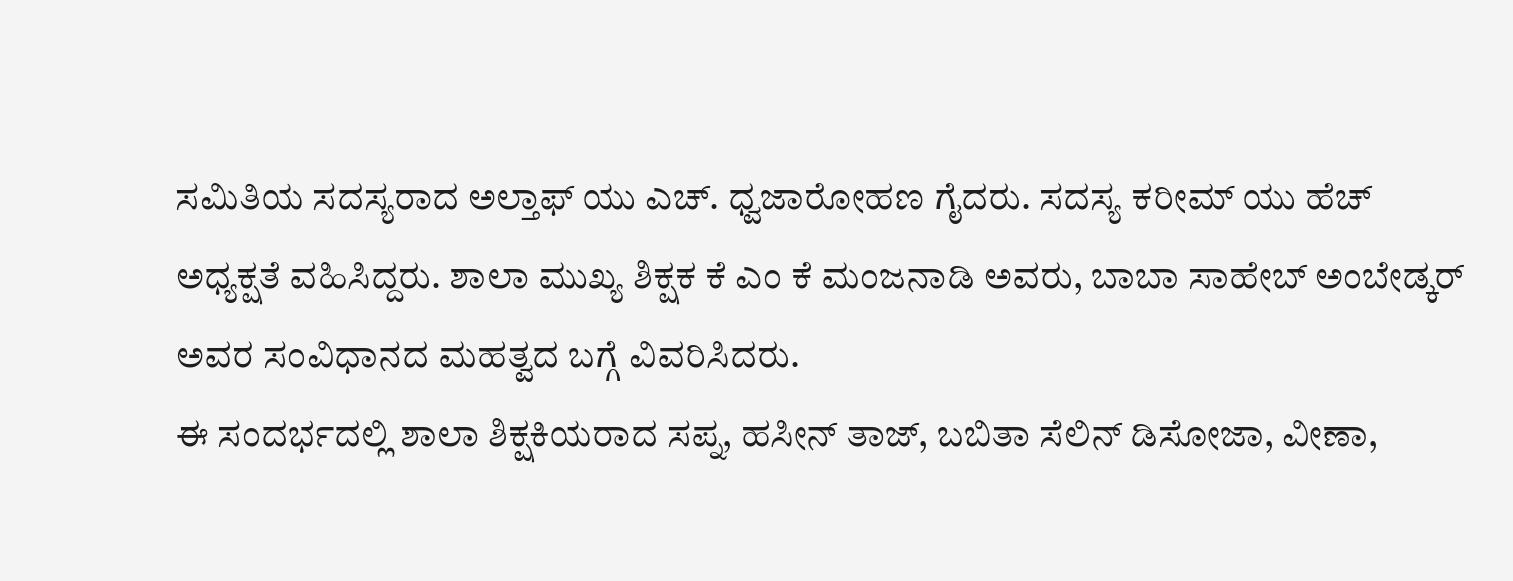ಸಮಿತಿಯ ಸದಸ್ಯರಾದ ಅಲ್ತಾಫ್ ಯು ಎಚ್. ಧ್ವಜಾರೋಹಣ ಗೈದರು. ಸದಸ್ಯ ಕರೀಮ್ ಯು ಹೆಚ್ ಅಧ್ಯಕ್ಷತೆ ವಹಿಸಿದ್ದರು. ಶಾಲಾ ಮುಖ್ಯ ಶಿಕ್ಷಕ ಕೆ ಎಂ ಕೆ ಮಂಜನಾಡಿ ಅವರು, ಬಾಬಾ ಸಾಹೇಬ್ ಅಂಬೇಡ್ಕರ್ ಅವರ ಸಂವಿಧಾನದ ಮಹತ್ವದ ಬಗ್ಗೆ ವಿವರಿಸಿದರು.
ಈ ಸಂದರ್ಭದಲ್ಲಿ ಶಾಲಾ ಶಿಕ್ಷಕಿಯರಾದ ಸಪ್ನ, ಹಸೀನ್ ತಾಜ್, ಬಬಿತಾ ಸೆಲಿನ್ ಡಿಸೋಜಾ, ವೀಣಾ,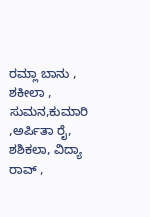ರಮ್ಲಾ ಬಾನು , ಶಕೀಲಾ , ಸುಮನ,ಕುಮಾರಿ ,ಅರ್ಪಿತಾ ರೈ, ಶಶಿಕಲಾ, ವಿದ್ಯಾ ರಾವ್ ,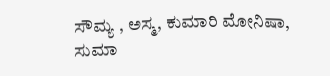ಸೌಮ್ಯ , ಅಸ್ಮ, ಕುಮಾರಿ ಮೋನಿಷಾ, ಸುಮಾ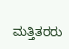ಮತ್ತಿತರರು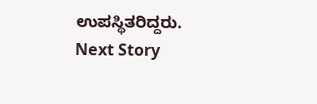ಉಪಸ್ಥಿತರಿದ್ದರು.
Next Story